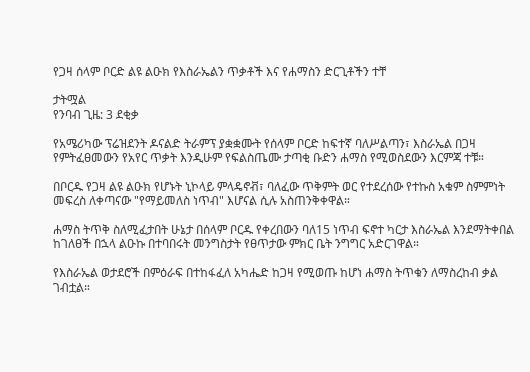የጋዛ ሰላም ቦርድ ልዩ ልዑክ የእስራኤልን ጥቃቶች እና የሐማስን ድርጊቶችን ተቸ

ታትሟል
የንባብ ጊዜ: 3 ደቂቃ

የአሜሪካው ፕሬዝደንት ዶናልድ ትራምፕ ያቋቋሙት የሰላም ቦርድ ከፍተኛ ባለሥልጣን፣ እስራኤል በጋዛ የምትፈፀመውን የአየር ጥቃት እንዲሁም የፍልስጤሙ ታጣቂ ቡድን ሐማስ የሚወስደውን እርምጃ ተቹ።

በቦርዱ የጋዛ ልዩ ልዑክ የሆኑት ኒኮላይ ምላዴኖቭ፣ ባለፈው ጥቅምት ወር የተደረሰው የተኩስ አቁም ስምምነት መፍረስ ለቀጣናው "የማይመለስ ነጥብ" እሆናል ሲሉ አስጠንቅቀዋል።

ሐማስ ትጥቅ ስለሚፈታበት ሁኔታ በሰላም ቦርዱ የቀረበውን ባለ15 ነጥብ ፍኖተ ካርታ እስራኤል እንደማትቀበል ከገለፀች በኋላ ልዑኩ በተባበሩት መንግስታት የፀጥታው ምክር ቤት ንግግር አድርገዋል።

የእስራኤል ወታደሮች በምዕራፍ በተከፋፈለ አካሔድ ከጋዛ የሚወጡ ከሆነ ሐማስ ትጥቁን ለማስረከብ ቃል ገብቷል።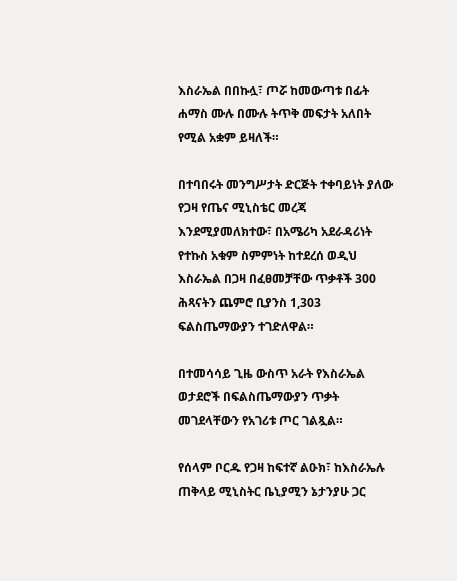እስራኤል በበኩሏ፣ ጦሯ ከመውጣቱ በፊት ሐማስ ሙሉ በሙሉ ትጥቅ መፍታት አለበት የሚል አቋም ይዛለች።

በተባበሩት መንግሥታት ድርጅት ተቀባይነት ያለው የጋዛ የጤና ሚኒስቴር መረጃ እንደሚያመለክተው፣ በአሜሪካ አደራዳሪነት የተኩስ አቁም ስምምነት ከተደረሰ ወዲህ እስራኤል በጋዛ በፈፀመቻቸው ጥቃቶች 300 ሕጻናትን ጨምሮ ቢያንስ 1,303 ፍልስጤማውያን ተገድለዋል።

በተመሳሳይ ጊዜ ውስጥ አራት የእስራኤል ወታደሮች በፍልስጤማውያን ጥቃት መገደላቸውን የአገሪቱ ጦር ገልጿል።

የሰላም ቦርዱ የጋዛ ከፍተኛ ልዑክ፣ ከእስራኤሉ ጠቅላይ ሚኒስትር ቤኒያሚን ኔታንያሁ ጋር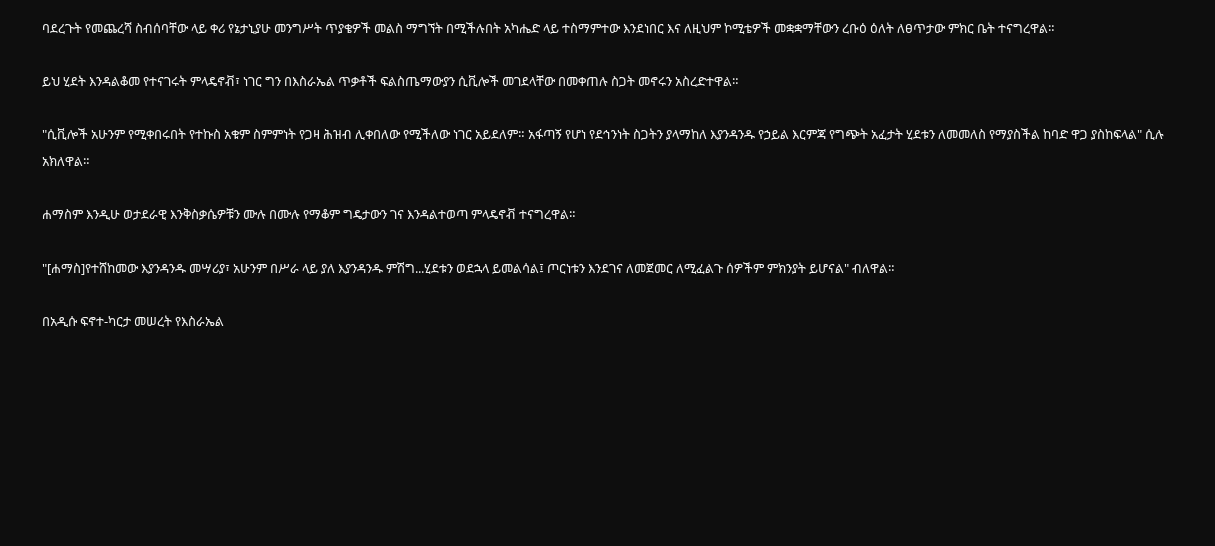ባደረጉት የመጨረሻ ስብሰባቸው ላይ ቀሪ የኔታኒያሁ መንግሥት ጥያቄዎች መልስ ማግኘት በሚችሉበት አካሔድ ላይ ተስማምተው እንደነበር እና ለዚህም ኮሚቴዎች መቋቋማቸውን ረቡዕ ዕለት ለፀጥታው ምክር ቤት ተናግረዋል።

ይህ ሂደት እንዳልቆመ የተናገሩት ምላዴኖቭ፣ ነገር ግን በእስራኤል ጥቃቶች ፍልስጤማውያን ሲቪሎች መገደላቸው በመቀጠሉ ስጋት መኖሩን አስረድተዋል።

"ሲቪሎች አሁንም የሚቀበሩበት የተኩስ አቁም ስምምነት የጋዛ ሕዝብ ሊቀበለው የሚችለው ነገር አይደለም። አፋጣኝ የሆነ የደኅንነት ስጋትን ያላማከለ እያንዳንዱ የኃይል እርምጃ የግጭት አፈታት ሂደቱን ለመመለስ የማያስችል ከባድ ዋጋ ያስከፍላል" ሲሉ አክለዋል።

ሐማስም እንዲሁ ወታደራዊ እንቅስቃሴዎቹን ሙሉ በሙሉ የማቆም ግዴታውን ገና እንዳልተወጣ ምላዴኖቭ ተናግረዋል።

"[ሐማስ]የተሸከመው እያንዳንዱ መሣሪያ፣ አሁንም በሥራ ላይ ያለ እያንዳንዱ ምሽግ...ሂደቱን ወደኋላ ይመልሳል፤ ጦርነቱን እንደገና ለመጀመር ለሚፈልጉ ሰዎችም ምክንያት ይሆናል" ብለዋል።

በአዲሱ ፍኖተ-ካርታ መሠረት የእስራኤል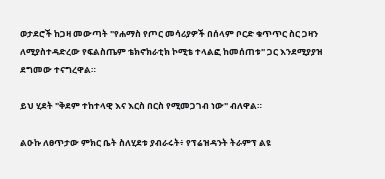ወታደሮች ከጋዛ መውጣት "የሐማስ የጦር መሳሪያዎች በሰላም ቦርድ ቁጥጥር ስር ጋዛን ለሚያስተዳድረው የፍልስጤም ቴክኖክራቲክ ኮሚቴ ተላልፎ ከመሰጠቱ" ጋር እንደሚያያዝ ደግመው ተናግረዋል።

ይህ ሂደት "ቅደም ተከተላዊ እና እርስ በርስ የሚመጋገብ ነው" ብለዋል።

ልዑኩ ለፀጥታው ምክር ቤት ስለሂደቱ ያብራሩት፥ የፕሬዝዳንት ትራምፕ ልዩ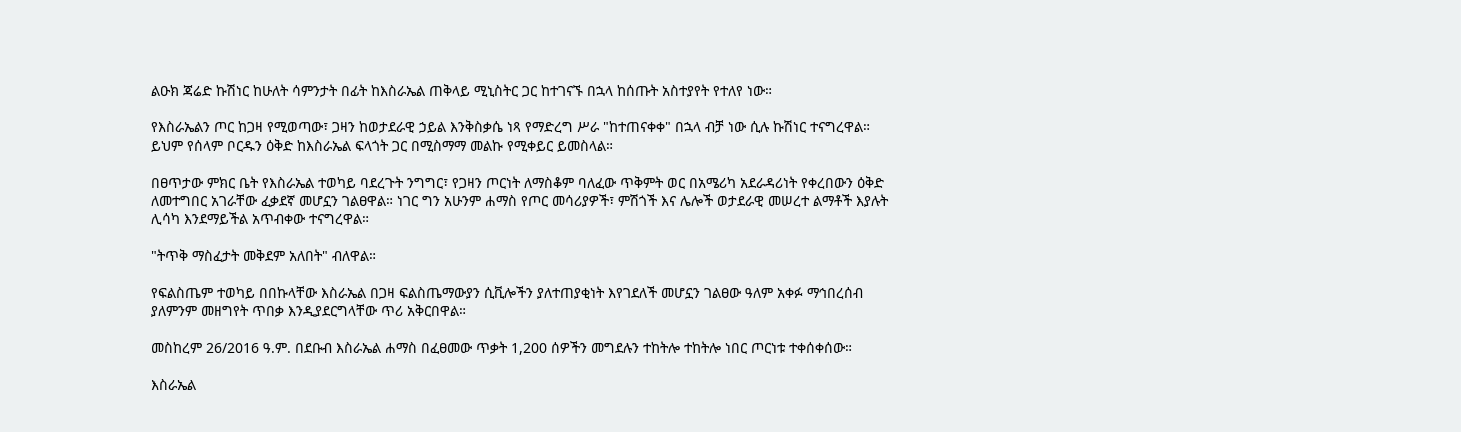ልዑክ ጃሬድ ኩሽነር ከሁለት ሳምንታት በፊት ከእስራኤል ጠቅላይ ሚኒስትር ጋር ከተገናኙ በኋላ ከሰጡት አስተያየት የተለየ ነው።

የእስራኤልን ጦር ከጋዛ የሚወጣው፣ ጋዛን ከወታደራዊ ኃይል እንቅስቃሴ ነጻ የማድረግ ሥራ "ከተጠናቀቀ" በኋላ ብቻ ነው ሲሉ ኩሽነር ተናግረዋል። ይህም የሰላም ቦርዱን ዕቅድ ከእስራኤል ፍላጎት ጋር በሚስማማ መልኩ የሚቀይር ይመስላል።

በፀጥታው ምክር ቤት የእስራኤል ተወካይ ባደረጉት ንግግር፣ የጋዛን ጦርነት ለማስቆም ባለፈው ጥቅምት ወር በአሜሪካ አደራዳሪነት የቀረበውን ዕቅድ ለመተግበር አገራቸው ፈቃደኛ መሆኗን ገልፀዋል። ነገር ግን አሁንም ሐማስ የጦር መሳሪያዎች፣ ምሽጎች እና ሌሎች ወታደራዊ መሠረተ ልማቶች እያሉት ሊሳካ እንደማይችል አጥብቀው ተናግረዋል።

"ትጥቅ ማስፈታት መቅደም አለበት" ብለዋል።

የፍልስጤም ተወካይ በበኩላቸው እስራኤል በጋዛ ፍልስጤማውያን ሲቪሎችን ያለተጠያቂነት እየገደለች መሆኗን ገልፀው ዓለም አቀፉ ማኅበረሰብ ያለምንም መዘግየት ጥበቃ እንዲያደርግላቸው ጥሪ አቅርበዋል።

መስከረም 26/2016 ዓ.ም. በደቡብ እስራኤል ሐማስ በፈፀመው ጥቃት 1,200 ሰዎችን መግደሉን ተከትሎ ተከትሎ ነበር ጦርነቱ ተቀሰቀሰው።

እስራኤል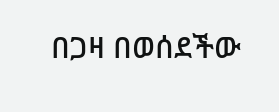በጋዛ በወሰደችው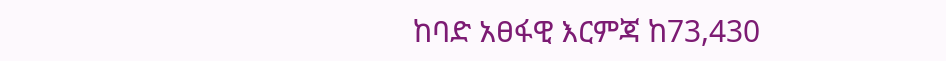ከባድ አፀፋዊ እርምጃ ከ73,430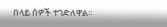በላይ ሰዎች ተገድለዋል።